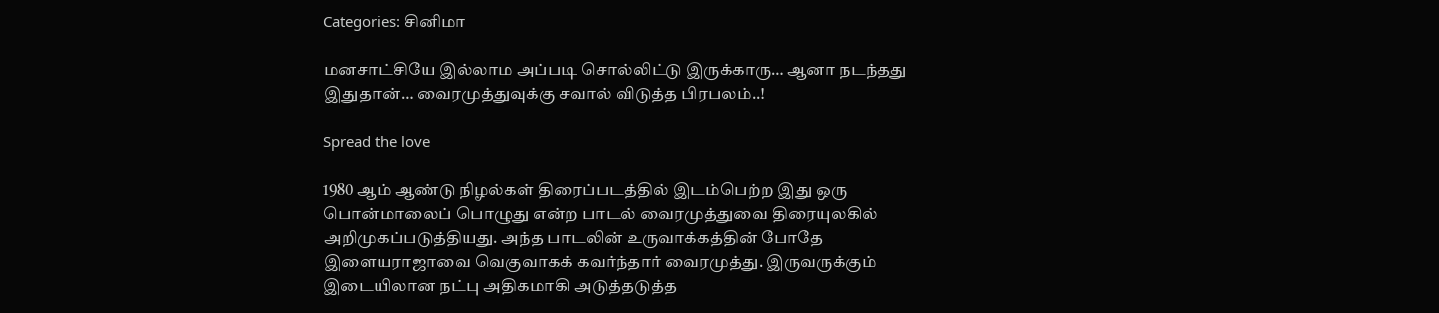Categories: சினிமா

மனசாட்சியே இல்லாம அப்படி சொல்லிட்டு இருக்காரு… ஆனா நடந்தது இதுதான்… வைரமுத்துவுக்கு சவால் விடுத்த பிரபலம்..!

Spread the love

1980 ஆம் ஆண்டு நிழல்கள் திரைப்படத்தில் இடம்பெற்ற இது ஒரு பொன்மாலைப் பொழுது என்ற பாடல் வைரமுத்துவை திரையுலகில் அறிமுகப்படுத்தியது. அந்த பாடலின் உருவாக்கத்தின் போதே இளையராஜாவை வெகுவாகக் கவர்ந்தார் வைரமுத்து. இருவருக்கும் இடையிலான நட்பு அதிகமாகி அடுத்தடுத்த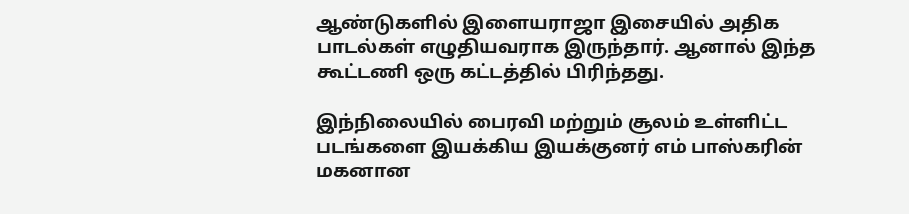ஆண்டுகளில் இளையராஜா இசையில் அதிக பாடல்கள் எழுதியவராக இருந்தார். ஆனால் இந்த கூட்டணி ஒரு கட்டத்தில் பிரிந்தது.

இந்நிலையில் பைரவி மற்றும் சூலம் உள்ளிட்ட படங்களை இயக்கிய இயக்குனர் எம் பாஸ்கரின் மகனான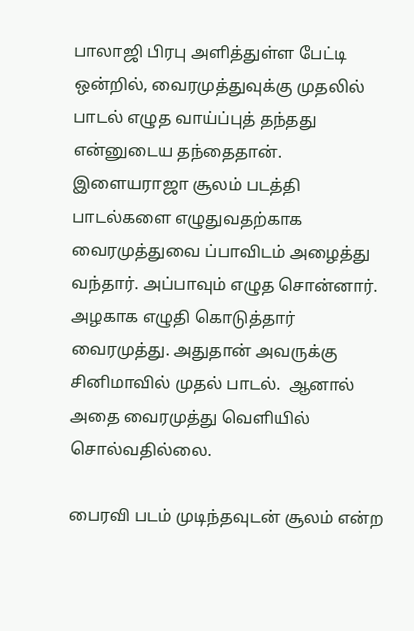பாலாஜி பிரபு அளித்துள்ள பேட்டி ஒன்றில், வைரமுத்துவுக்கு முதலில் பாடல் எழுத வாய்ப்புத் தந்தது என்னுடைய தந்தைதான். இளையராஜா சூலம் படத்தி பாடல்களை எழுதுவதற்காக வைரமுத்துவை ப்பாவிடம் அழைத்து வந்தார். அப்பாவும் எழுத சொன்னார். அழகாக எழுதி கொடுத்தார் வைரமுத்து. அதுதான் அவருக்கு சினிமாவில் முதல் பாடல்.  ஆனால் அதை வைரமுத்து வெளியில் சொல்வதில்லை.

பைரவி படம் முடிந்தவுடன் சூலம் என்ற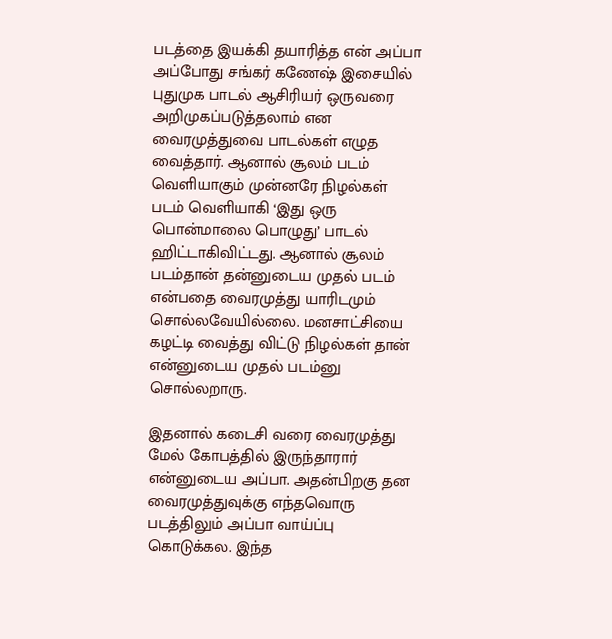படத்தை இயக்கி தயாரித்த என் அப்பா அப்போது சங்கர் கணேஷ் இசையில் புதுமுக பாடல் ஆசிரியர் ஒருவரை அறிமுகப்படுத்தலாம் என வைரமுத்துவை பாடல்கள் எழுத வைத்தார். ஆனால் சூலம் படம் வெளியாகும் முன்னரே நிழல்கள் படம் வெளியாகி ‘இது ஒரு பொன்மாலை பொழுது’ பாடல் ஹிட்டாகிவிட்டது. ஆனால் சூலம் படம்தான் தன்னுடைய முதல் படம் என்பதை வைரமுத்து யாரிடமும் சொல்லவேயில்லை. மனசாட்சியை கழட்டி வைத்து விட்டு நிழல்கள் தான் என்னுடைய முதல் படம்னு சொல்லறாரு.

இதனால் கடைசி வரை வைரமுத்து மேல் கோபத்தில் இருந்தாரார் என்னுடைய அப்பா. அதன்பிறகு தன வைரமுத்துவுக்கு எந்தவொரு படத்திலும் அப்பா வாய்ப்பு கொடுக்கல. இந்த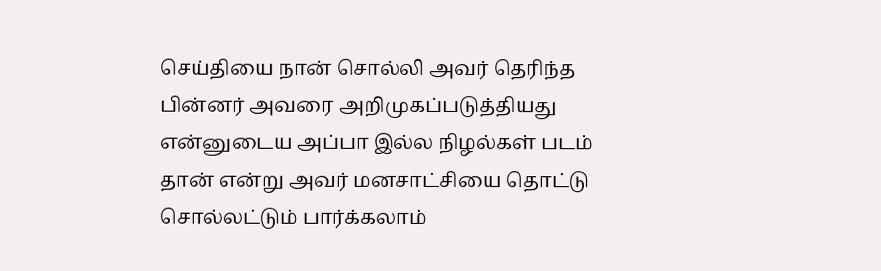செய்தியை நான் சொல்லி அவர் தெரிந்த பின்னர் அவரை அறிமுகப்படுத்தியது என்னுடைய அப்பா இல்ல நிழல்கள் படம் தான் என்று அவர் மனசாட்சியை தொட்டு சொல்லட்டும் பார்க்கலாம்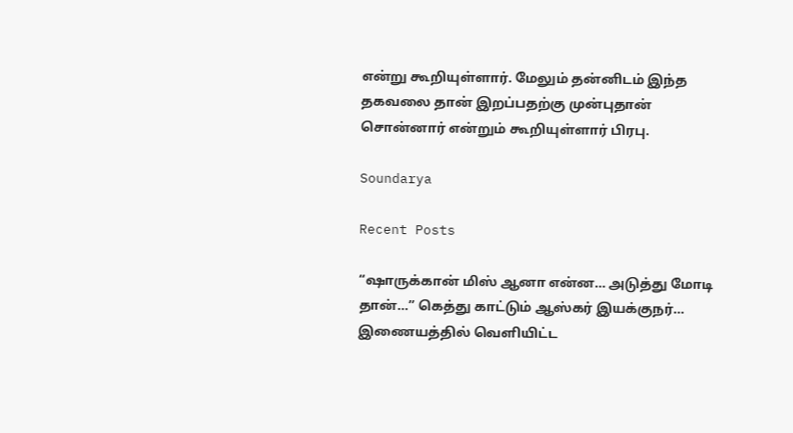என்று கூறியுள்ளார். மேலும் தன்னிடம் இந்த தகவலை தான் இறப்பதற்கு முன்புதான் சொன்னார் என்றும் கூறியுள்ளார் பிரபு.

Soundarya

Recent Posts

“ஷாருக்கான் மிஸ் ஆனா என்ன… அடுத்து மோடி தான்…” கெத்து காட்டும் ஆஸ்கர் இயக்குநர்… இணையத்தில் வெளியிட்ட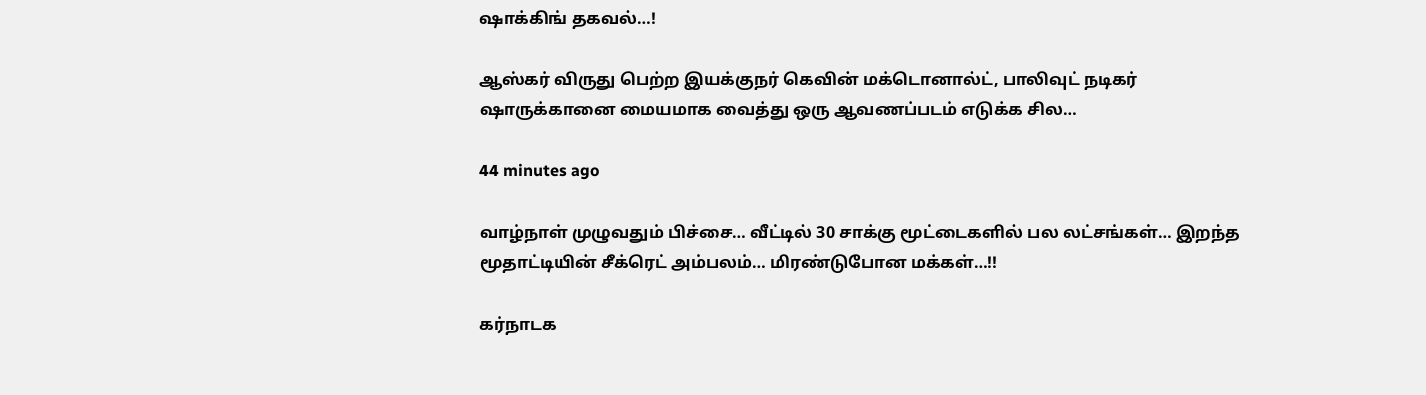ஷாக்கிங் தகவல்…!

ஆஸ்கர் விருது பெற்ற இயக்குநர் கெவின் மக்டொனால்ட், பாலிவுட் நடிகர் ஷாருக்கானை மையமாக வைத்து ஒரு ஆவணப்படம் எடுக்க சில…

44 minutes ago

வாழ்நாள் முழுவதும் பிச்சை… வீட்டில் 30 சாக்கு மூட்டைகளில் பல லட்சங்கள்… இறந்த மூதாட்டியின் சீக்ரெட் அம்பலம்… மிரண்டுபோன மக்கள்…!!

கர்நாடக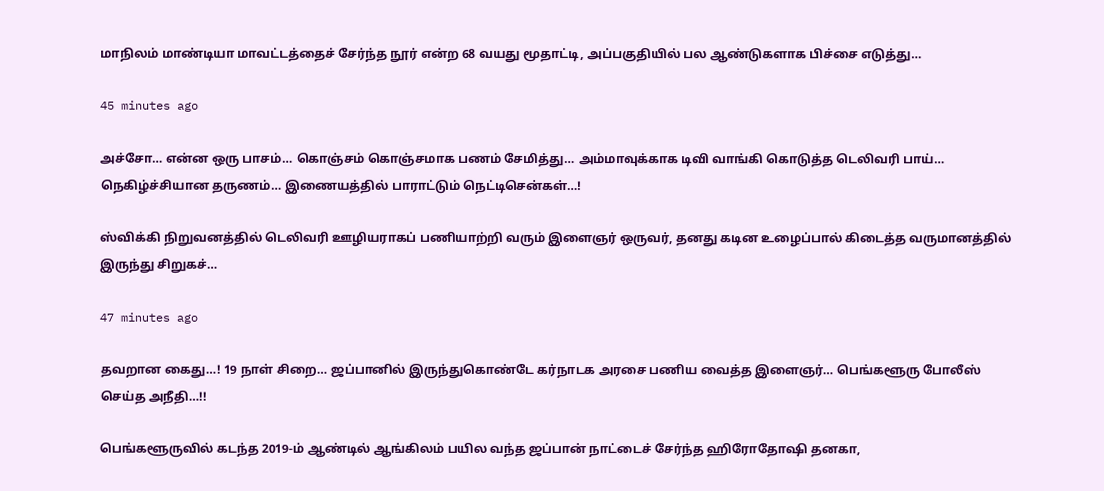மாநிலம் மாண்டியா மாவட்டத்தைச் சேர்ந்த நூர் என்ற 68 வயது மூதாட்டி, அப்பகுதியில் பல ஆண்டுகளாக பிச்சை எடுத்து…

45 minutes ago

அச்சோ… என்ன ஒரு பாசம்… கொஞ்சம் கொஞ்சமாக பணம் சேமித்து… அம்மாவுக்காக டிவி வாங்கி கொடுத்த டெலிவரி பாய்… நெகிழ்ச்சியான தருணம்… இணையத்தில் பாராட்டும் நெட்டிசென்கள்…!

ஸ்விக்கி நிறுவனத்தில் டெலிவரி ஊழியராகப் பணியாற்றி வரும் இளைஞர் ஒருவர், தனது கடின உழைப்பால் கிடைத்த வருமானத்தில் இருந்து சிறுகச்…

47 minutes ago

தவறான கைது…! 19 நாள் சிறை… ஜப்பானில் இருந்துகொண்டே கர்நாடக அரசை பணிய வைத்த இளைஞர்… பெங்களூரு போலீஸ் செய்த அநீதி…!!

பெங்களூருவில் கடந்த 2019-ம் ஆண்டில் ஆங்கிலம் பயில வந்த ஜப்பான் நாட்டைச் சேர்ந்த ஹிரோதோஷி தனகா,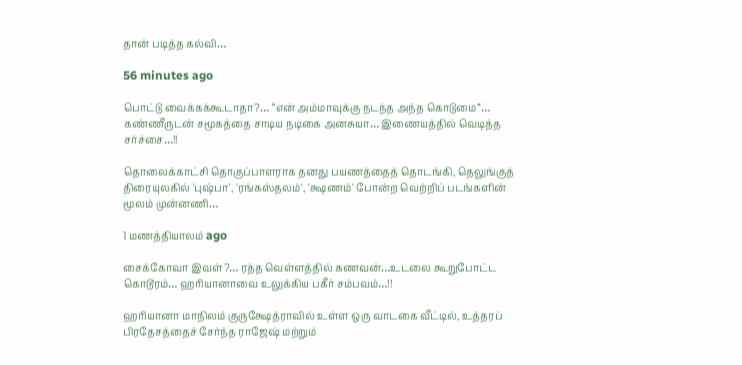தான் படித்த கல்வி…

56 minutes ago

பொட்டு வைக்கக்கூடாதா?… “என் அம்மாவுக்கு நடந்த அந்த கொடுமை”… கண்ணீருடன் சமூகத்தை சாடிய நடிகை அனசுயா… இணையத்தில் வெடித்த சர்ச்சை…!!

தொலைக்காட்சி தொகுப்பாளராக தனது பயணத்தைத் தொடங்கி, தெலுங்குத் திரையுலகில் 'புஷ்பா', 'ரங்கஸ்தலம்', 'க்ஷணம்' போன்ற வெற்றிப் படங்களின் மூலம் முன்னணி…

1 மணத்தியாலம் ago

சைக்கோவா இவள்?… ரத்த வெள்ளத்தில் கணவன்…உடலை கூறுபோட்ட கொடூரம்… ஹரியானாவை உலுக்கிய பகீர் சம்பவம்…!!

ஹரியானா மாநிலம் குருக்ஷேத்ராவில் உள்ள ஒரு வாடகை வீட்டில், உத்தரப் பிரதேசத்தைச் சேர்ந்த ராஜேஷ் மற்றும்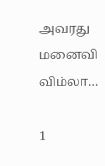அவரது மனைவி விம்லா…

1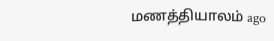மணத்தியாலம் ago